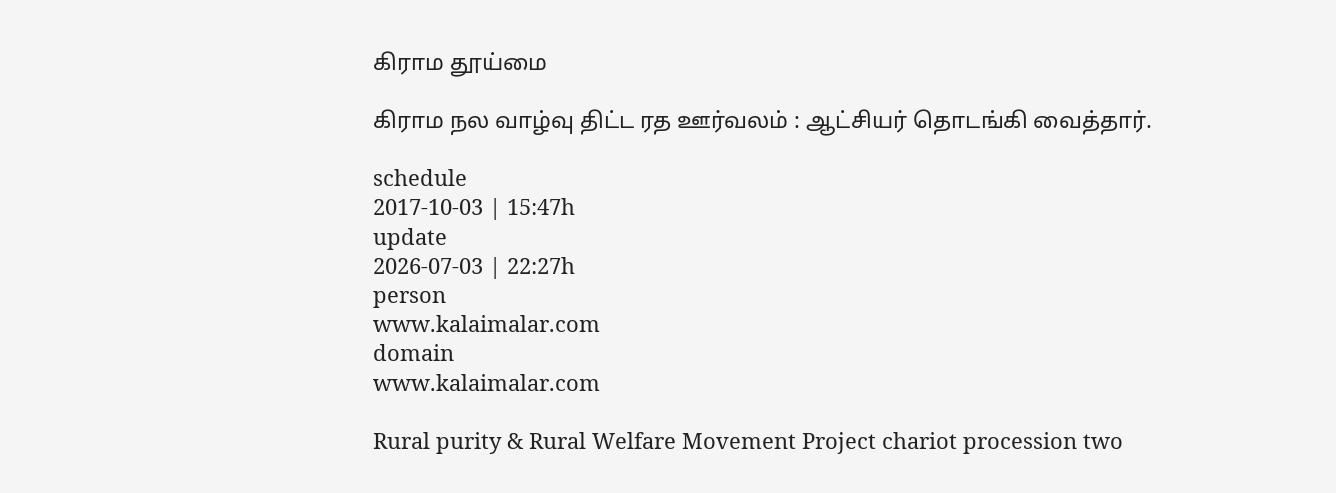கிராம தூய்மை

கிராம நல வாழ்வு திட்ட ரத ஊர்வலம் : ஆட்சியர் தொடங்கி வைத்தார்.

schedule
2017-10-03 | 15:47h
update
2026-07-03 | 22:27h
person
www.kalaimalar.com
domain
www.kalaimalar.com

Rural purity & Rural Welfare Movement Project chariot procession two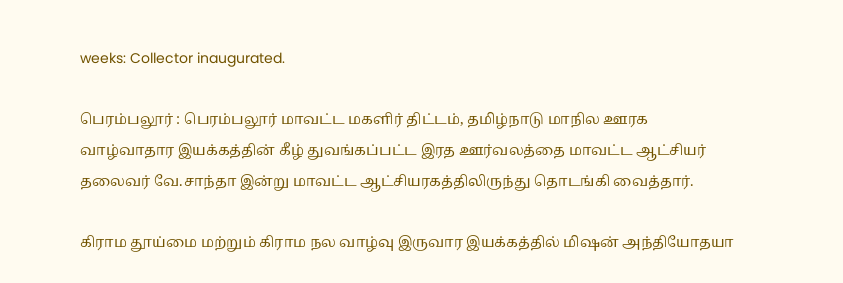weeks: Collector inaugurated.

பெரம்பலூர் : பெரம்பலூர் மாவட்ட மகளிர் திட்டம், தமிழ்நாடு மாநில ஊரக வாழ்வாதார இயக்கத்தின் கீழ் துவங்கப்பட்ட இரத ஊர்வலத்தை மாவட்ட ஆட்சியர் தலைவர் வே.சாந்தா இன்று மாவட்ட ஆட்சியரகத்திலிருந்து தொடங்கி வைத்தார்.

கிராம தூய்மை மற்றும் கிராம நல வாழ்வு இருவார இயக்கத்தில் மிஷன் அந்தியோதயா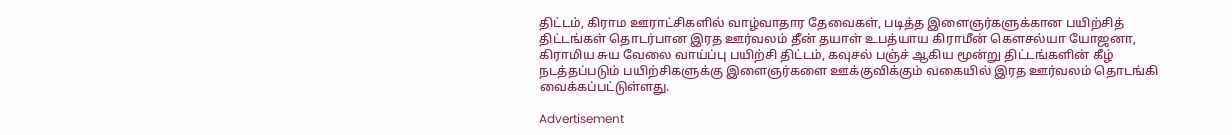திட்டம், கிராம ஊராட்சிகளில் வாழ்வாதார தேவைகள், படித்த இளைஞர்களுக்கான பயிற்சித் திட்டங்கள் தொடர்பான இரத ஊர்வலம் தீன் தயாள் உபத்யாய கிராமீன் கௌசல்யா யோஜனா, கிராமிய சுய வேலை வாய்ப்பு பயிற்சி திட்டம், கவுசல் பஞ்ச் ஆகிய மூன்று திட்டங்களின் கீழ் நடத்தப்படும் பயிற்சிகளுக்கு இளைஞர்களை ஊக்குவிக்கும் வகையில் இரத ஊர்வலம் தொடங்கி வைக்கப்பட்டுள்ளது.

Advertisement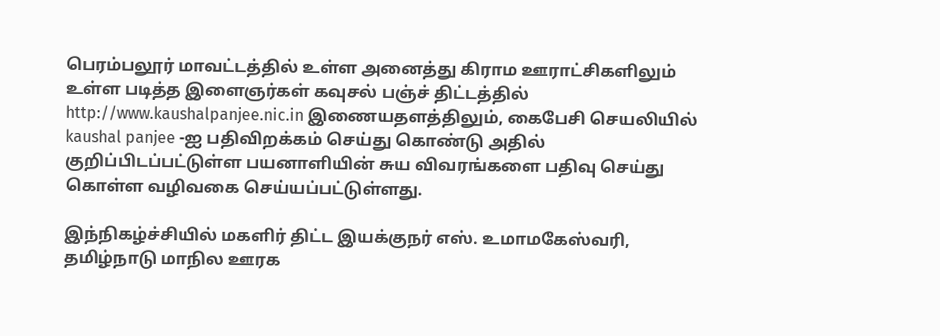பெரம்பலூர் மாவட்டத்தில் உள்ள அனைத்து கிராம ஊராட்சிகளிலும் உள்ள படித்த இளைஞர்கள் கவுசல் பஞ்ச் திட்டத்தில் http://www.kaushalpanjee.nic.in இணையதளத்திலும், கைபேசி செயலியில் kaushal panjee -ஐ பதிவிறக்கம் செய்து கொண்டு அதில் குறிப்பிடப்பட்டுள்ள பயனாளியின் சுய விவரங்களை பதிவு செய்து கொள்ள வழிவகை செய்யப்பட்டுள்ளது.

இந்நிகழ்ச்சியில் மகளிர் திட்ட இயக்குநர் எஸ். உமாமகேஸ்வரி, தமிழ்நாடு மாநில ஊரக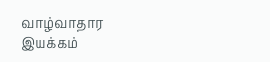வாழ்வாதார இயக்கம்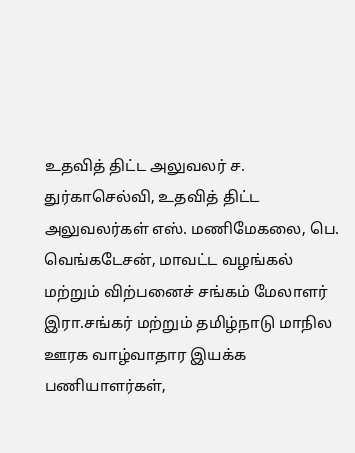உதவித் திட்ட அலுவலர் ச. துர்காசெல்வி, உதவித் திட்ட அலுவலர்கள் எஸ். மணிமேகலை, பெ. வெங்கடேசன், மாவட்ட வழங்கல் மற்றும் விற்பனைச் சங்கம் மேலாளர் இரா.சங்கர் மற்றும் தமிழ்நாடு மாநில ஊரக வாழ்வாதார இயக்க பணியாளர்கள்,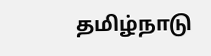தமிழ்நாடு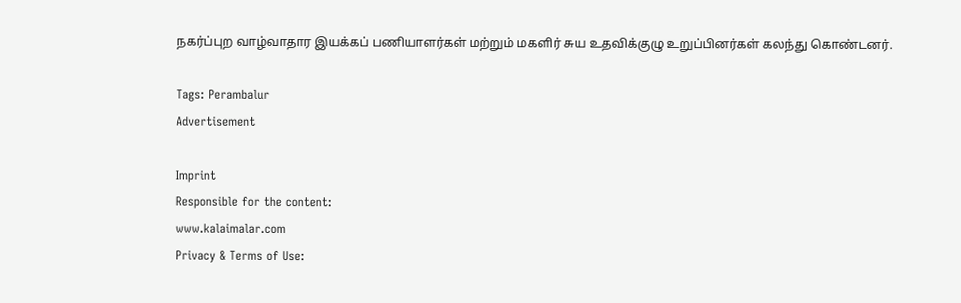நகர்ப்புற வாழ்வாதார இயக்கப் பணியாளர்கள் மற்றும் மகளிர் சுய உதவிக்குழு உறுப்பினர்கள் கலந்து கொண்டனர்.

Tags: Perambalur
Advertisement

Imprint
Responsible for the content:
www.kalaimalar.com
Privacy & Terms of Use: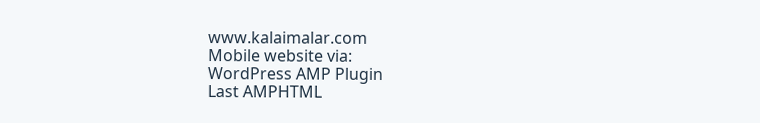www.kalaimalar.com
Mobile website via:
WordPress AMP Plugin
Last AMPHTML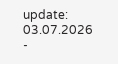update:
03.07.2026 -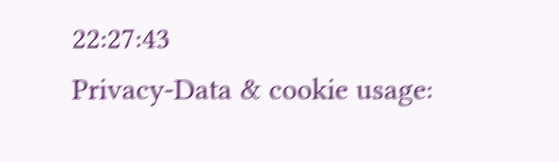22:27:43
Privacy-Data & cookie usage: